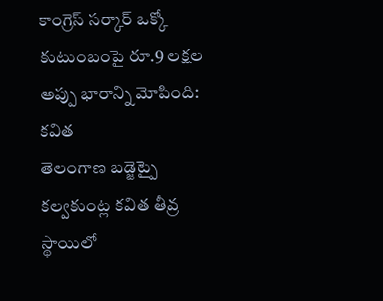కాంగ్రెస్ సర్కార్ ఒక్కో కుటుంబంపై రూ.9 లక్షల అప్పు భారాన్ని మోపింది: కవిత
తెలంగాణ బడ్జెట్పై కల్వకుంట్ల కవిత తీవ్ర స్థాయిలో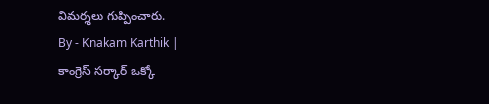విమర్శలు గుప్పించారు.
By - Knakam Karthik |
కాంగ్రెస్ సర్కార్ ఒక్కో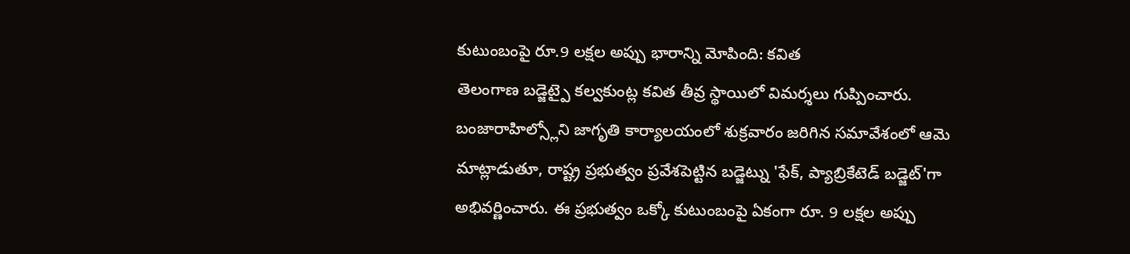కుటుంబంపై రూ.9 లక్షల అప్పు భారాన్ని మోపింది: కవిత
తెలంగాణ బడ్జెట్పై కల్వకుంట్ల కవిత తీవ్ర స్థాయిలో విమర్శలు గుప్పించారు. బంజారాహిల్స్లోని జాగృతి కార్యాలయంలో శుక్రవారం జరిగిన సమావేశంలో ఆమె మాట్లాడుతూ, రాష్ట్ర ప్రభుత్వం ప్రవేశపెట్టిన బడ్జెట్ను 'ఫేక్, ప్యాబ్రికేటెడ్ బడ్జెట్'గా అభివర్ణించారు. ఈ ప్రభుత్వం ఒక్కో కుటుంబంపై ఏకంగా రూ. 9 లక్షల అప్పు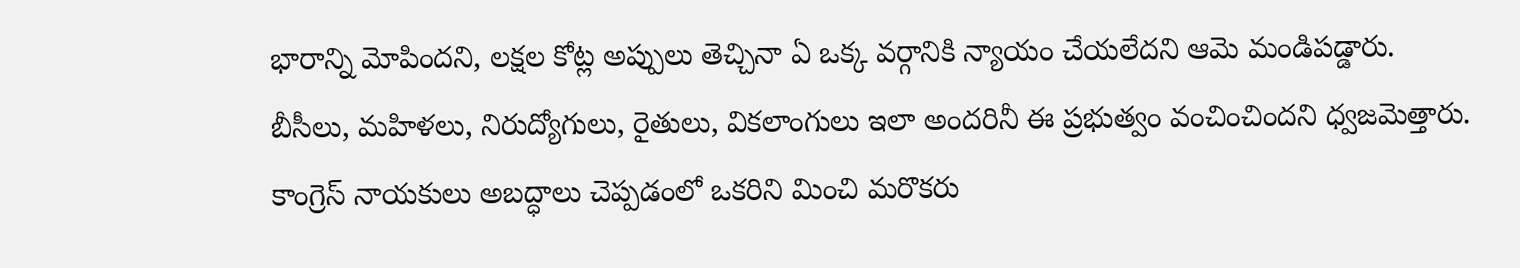భారాన్ని మోపిందని, లక్షల కోట్ల అప్పులు తెచ్చినా ఏ ఒక్క వర్గానికి న్యాయం చేయలేదని ఆమె మండిపడ్డారు. బీసీలు, మహిళలు, నిరుద్యోగులు, రైతులు, వికలాంగులు ఇలా అందరినీ ఈ ప్రభుత్వం వంచించిందని ధ్వజమెత్తారు.
కాంగ్రెస్ నాయకులు అబద్ధాలు చెప్పడంలో ఒకరిని మించి మరొకరు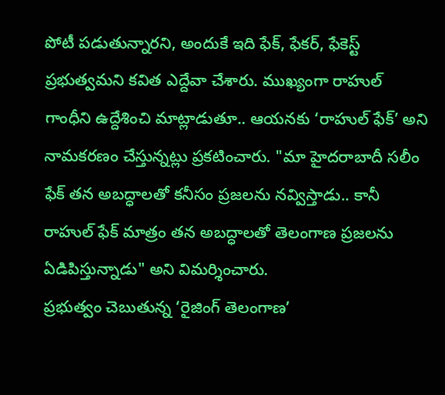పోటీ పడుతున్నారని, అందుకే ఇది ఫేక్, ఫేకర్, ఫేకెస్ట్ ప్రభుత్వమని కవిత ఎద్దేవా చేశారు. ముఖ్యంగా రాహుల్ గాంధీని ఉద్దేశించి మాట్లాడుతూ.. ఆయనకు ‘రాహుల్ ఫేక్’ అని నామకరణం చేస్తున్నట్లు ప్రకటించారు. "మా హైదరాబాదీ సలీం ఫేక్ తన అబద్ధాలతో కనీసం ప్రజలను నవ్విస్తాడు.. కానీ రాహుల్ ఫేక్ మాత్రం తన అబద్ధాలతో తెలంగాణ ప్రజలను ఏడిపిస్తున్నాడు" అని విమర్శించారు.
ప్రభుత్వం చెబుతున్న ‘రైజింగ్ తెలంగాణ’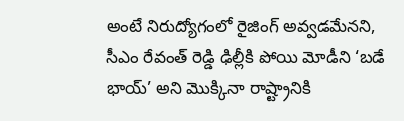అంటే నిరుద్యోగంలో రైజింగ్ అవ్వడమేనని, సీఎం రేవంత్ రెడ్డి ఢిల్లీకి పోయి మోడీని ‘బడే భాయ్’ అని మొక్కినా రాష్ట్రానికి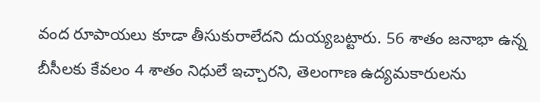వంద రూపాయలు కూడా తీసుకురాలేదని దుయ్యబట్టారు. 56 శాతం జనాభా ఉన్న బీసీలకు కేవలం 4 శాతం నిధులే ఇచ్చారని, తెలంగాణ ఉద్యమకారులను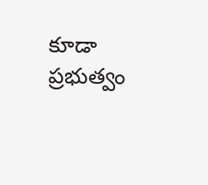కూడా ప్రభుత్వం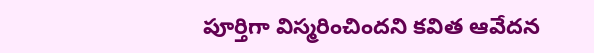పూర్తిగా విస్మరించిందని కవిత ఆవేదన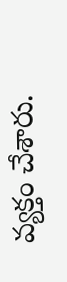వ్యక్తం చేశారు.